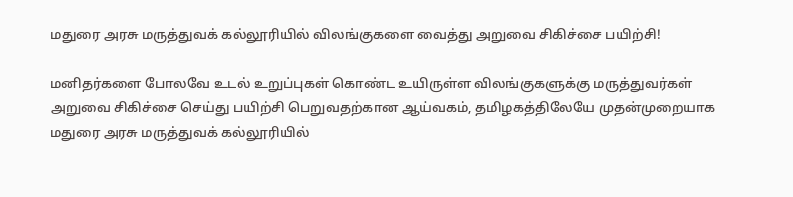மதுரை அரசு மருத்துவக் கல்லூரியில் விலங்குகளை வைத்து அறுவை சிகிச்சை பயிற்சி!

மனிதர்களை போலவே உடல் உறுப்புகள் கொண்ட உயிருள்ள விலங்குகளுக்கு மருத்துவர்கள் அறுவை சிகிச்சை செய்து பயிற்சி பெறுவதற்கான ஆய்வகம், தமிழகத்திலேயே முதன்முறையாக மதுரை அரசு மருத்துவக் கல்லூரியில்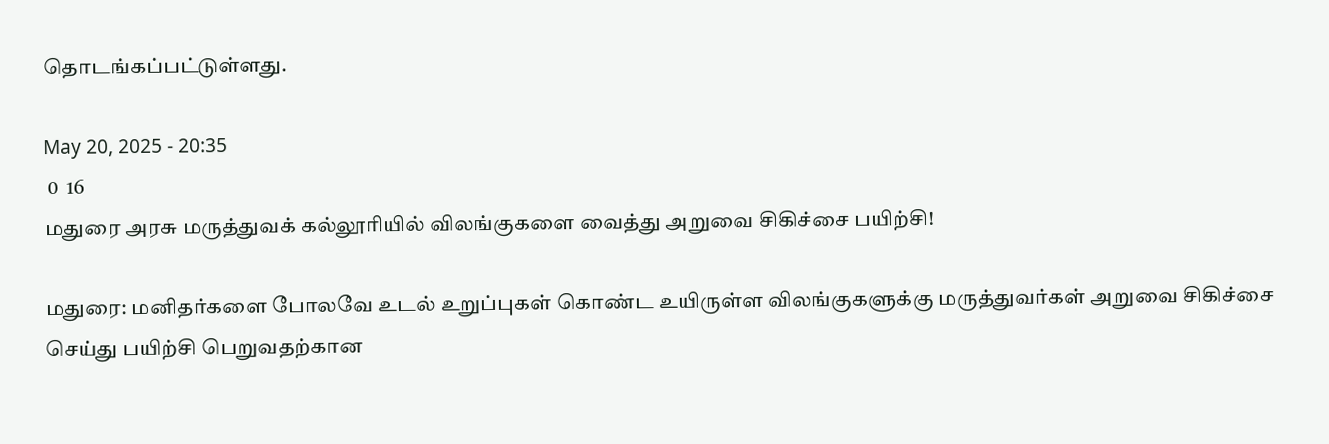தொடங்கப்பட்டுள்ளது.

May 20, 2025 - 20:35
 0  16
மதுரை அரசு மருத்துவக் கல்லூரியில் விலங்குகளை வைத்து அறுவை சிகிச்சை பயிற்சி!

மதுரை: மனிதர்களை போலவே உடல் உறுப்புகள் கொண்ட உயிருள்ள விலங்குகளுக்கு மருத்துவர்கள் அறுவை சிகிச்சை செய்து பயிற்சி பெறுவதற்கான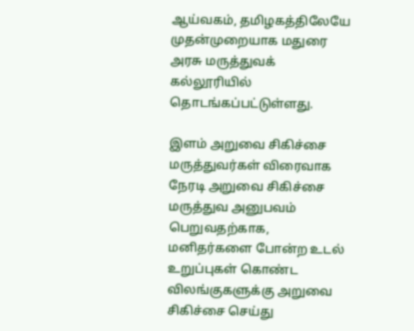ஆய்வகம், தமிழகத்திலேயே முதன்முறையாக மதுரை அரசு மருத்துவக் கல்லூரியில் தொடங்கப்பட்டுள்ளது.

இளம் அறுவை சிகிச்சை மருத்துவர்கள் விரைவாக நேரடி அறுவை சிகிச்சை மருத்துவ அனுபவம் பெறுவதற்காக, மனிதர்களை போன்ற உடல் உறுப்புகள் கொண்ட விலங்குகளுக்கு அறுவை சிகிச்சை செய்து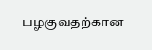பழகுவதற்கான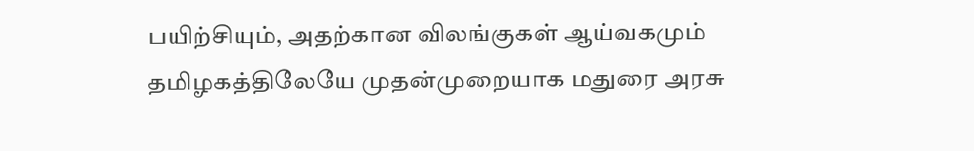பயிற்சியும், அதற்கான விலங்குகள் ஆய்வகமும் தமிழகத்திலேயே முதன்முறையாக மதுரை அரசு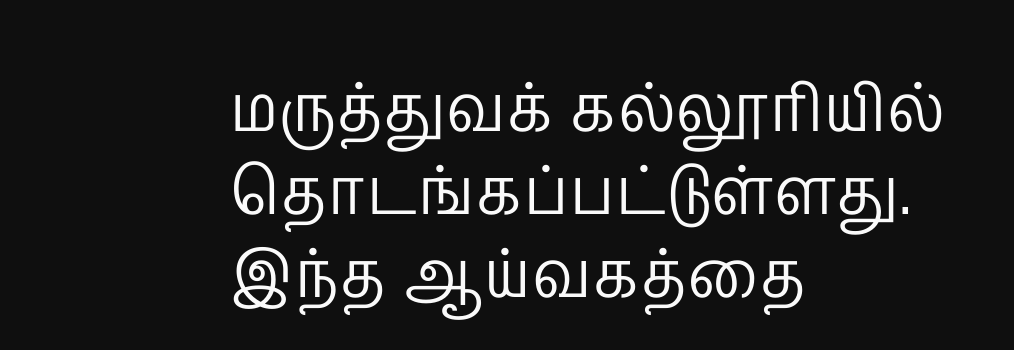மருத்துவக் கல்லூரியில் தொடங்கப்பட்டுள்ளது. இந்த ஆய்வகத்தை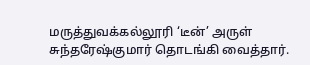மருத்துவக்கல்லூரி ‘டீன்’ அருள் சுந்தரேஷ்குமார் தொடங்கி வைத்தார்.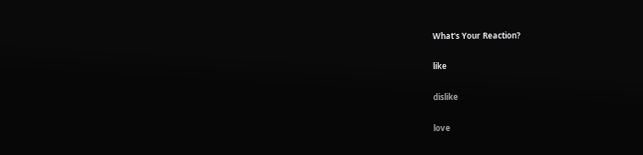What's Your Reaction?

like

dislike

love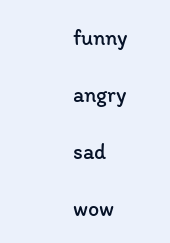funny

angry

sad

wow